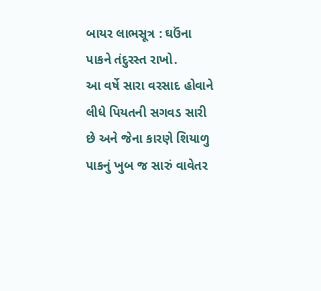બાયર લાભસૂત્ર : ઘઉંના પાકને તંદુરસ્ત રાખો.
આ વર્ષે સારા વરસાદ હોવાને લીધે પિયતની સગવડ સારી છે અને જેના કારણે શિયાળુ પાકનું ખુબ જ સારું વાવેતર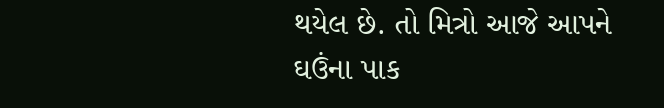થયેલ છે. તો મિત્રો આજે આપને ઘઉંના પાક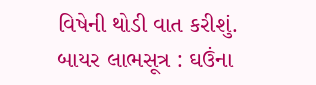વિષેની થોડી વાત કરીશું.
બાયર લાભસૂત્ર : ઘઉંના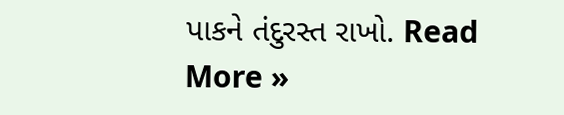પાકને તંદુરસ્ત રાખો. Read More »